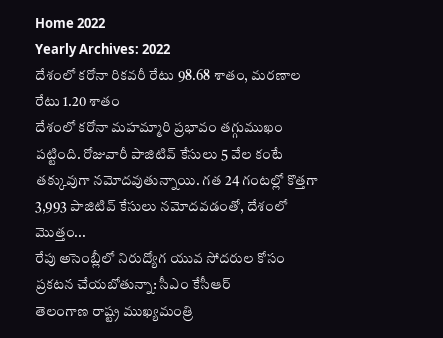Home 2022
Yearly Archives: 2022
దేశంలో కరోనా రికవరీ రేటు 98.68 శాతం, మరణాల రేటు 1.20 శాతం
దేశంలో కరోనా మహమ్మారి ప్రభావం తగ్గుముఖం పట్టింది. రోజువారీ పాజిటివ్ కేసులు 5 వేల కంటే తక్కువుగా నమోదవుతున్నాయి. గత 24 గంటల్లో కొత్తగా 3,993 పాజిటివ్ కేసులు నమోదవడంతో, దేశంలో మొత్తం...
రేపు అసెంబ్లీలో నిరుద్యోగ యువ సోదరుల కోసం ప్రకటన చేయబోతున్నా: సీఎం కేసీఆర్
తెలంగాణ రాష్ట్ర ముఖ్యమంత్రి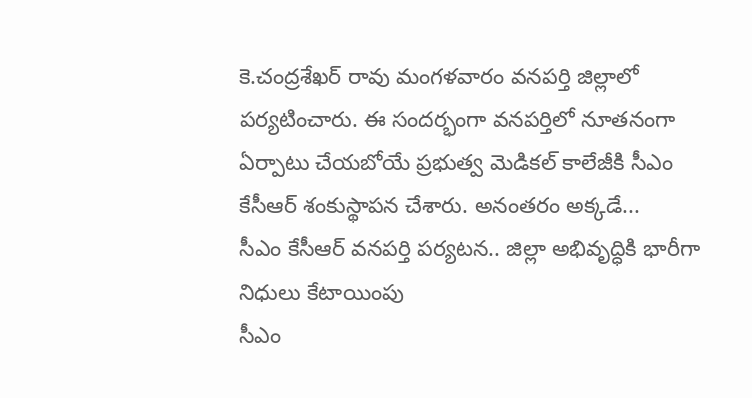కె.చంద్రశేఖర్ రావు మంగళవారం వనపర్తి జిల్లాలో పర్యటించారు. ఈ సందర్భంగా వనపర్తిలో నూతనంగా ఏర్పాటు చేయబోయే ప్రభుత్వ మెడికల్ కాలేజీకి సీఎం కేసీఆర్ శంకుస్థాపన చేశారు. అనంతరం అక్కడే...
సీఎం కేసీఆర్ వనపర్తి పర్యటన.. జిల్లా అభివృద్ధికి భారీగా నిధులు కేటాయింపు
సీఎం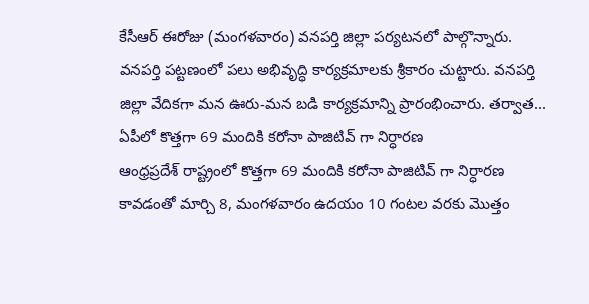కేసీఆర్ ఈరోజు (మంగళవారం) వనపర్తి జిల్లా పర్యటనలో పాల్గొన్నారు. వనపర్తి పట్టణంలో పలు అభివృద్ధి కార్యక్రమాలకు శ్రీకారం చుట్టారు. వనపర్తి జిల్లా వేదికగా మన ఊరు-మన బడి కార్యక్రమాన్ని ప్రారంభించారు. తర్వాత...
ఏపీలో కొత్తగా 69 మందికి కరోనా పాజిటివ్ గా నిర్ధారణ
ఆంధ్రప్రదేశ్ రాష్ట్రంలో కొత్తగా 69 మందికి కరోనా పాజిటివ్ గా నిర్ధారణ కావడంతో మార్చి 8, మంగళవారం ఉదయం 10 గంటల వరకు మొత్తం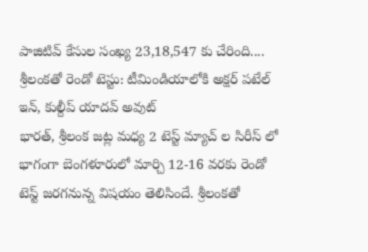పాజిటివ్ కేసుల సంఖ్య 23,18,547 కు చేరింది....
శ్రీలంకతో రెండో టెస్టు: టీమిండియాలోకి అక్షర్ పటేల్ ఇన్, కుల్దీప్ యాదవ్ అవుట్
భారత్, శ్రీలంక జట్ల మధ్య 2 టెస్ట్ మ్యాచ్ ల సిరీస్ లో భాగంగా బెంగళూరులో మార్చి 12-16 వరకు రెండో టెస్ట్ జరగనున్న విషయం తెలిసిందే. శ్రీలంకతో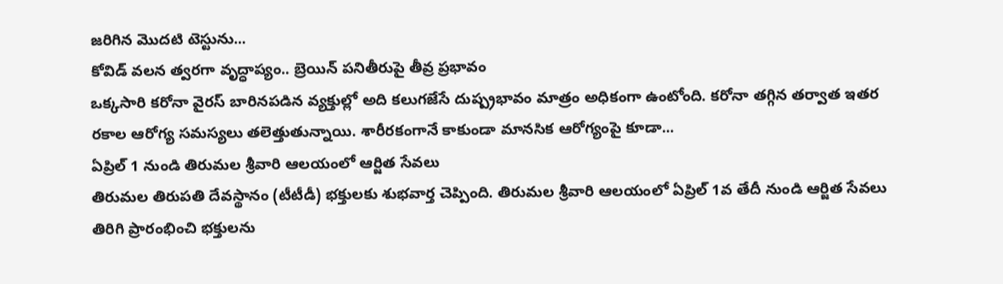జరిగిన మొదటి టెస్టును...
కోవిడ్ వలన త్వరగా వృద్ధాప్యం.. బ్రెయిన్ పనితీరుపై తీవ్ర ప్రభావం
ఒక్కసారి కరోనా వైరస్ బారినపడిన వ్యక్తుల్లో అది కలుగజేసే దుష్ప్రభావం మాత్రం అధికంగా ఉంటోంది. కరోనా తగ్గిన తర్వాత ఇతర రకాల ఆరోగ్య సమస్యలు తలెత్తుతున్నాయి. శారీరకంగానే కాకుండా మానసిక ఆరోగ్యంపై కూడా...
ఏప్రిల్ 1 నుండి తిరుమల శ్రీవారి ఆలయంలో ఆర్జిత సేవలు
తిరుమల తిరుపతి దేవస్థానం (టీటీడీ) భక్తులకు శుభవార్త చెప్పింది. తిరుమల శ్రీవారి ఆలయంలో ఏప్రిల్ 1వ తేదీ నుండి ఆర్జిత సేవలు తిరిగి ప్రారంభించి భక్తులను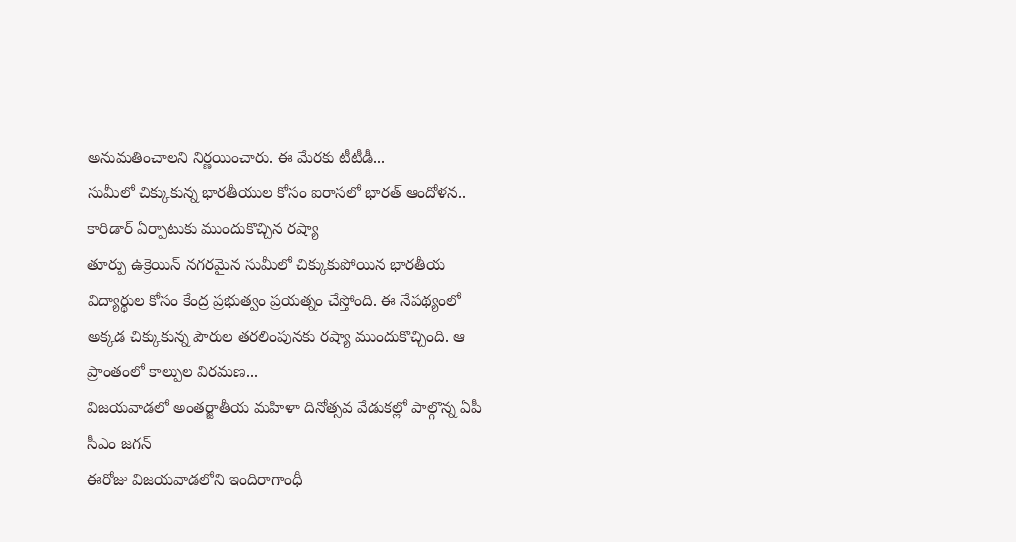అనుమతించాలని నిర్ణయించారు. ఈ మేరకు టీటీడీ...
సుమీలో చిక్కుకున్న భారతీయుల కోసం ఐరాసలో భారత్ ఆందోళన.. కారిడార్ ఏర్పాటుకు ముందుకొచ్చిన రష్యా
తూర్పు ఉక్రెయిన్ నగరమైన సుమీలో చిక్కుకుపోయిన భారతీయ విద్యార్థుల కోసం కేంద్ర ప్రభుత్వం ప్రయత్నం చేస్తోంది. ఈ నేపథ్యంలో అక్కడ చిక్కుకున్న పౌరుల తరలింపునకు రష్యా ముందుకొచ్చింది. ఆ ప్రాంతంలో కాల్పుల విరమణ...
విజయవాడలో అంతర్జాతీయ మహిళా దినోత్సవ వేడుకల్లో పాల్గొన్న ఏపీ సీఎం జగన్
ఈరోజు విజయవాడలోని ఇందిరాగాంధీ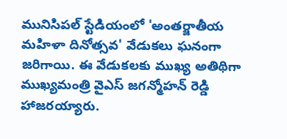మునిసిపల్ స్టేడియంలో 'అంతర్జాతీయ మహిళా దినోత్సవ' వేడుకలు ఘనంగా జరిగాయి. ఈ వేడుకలకు ముఖ్య అతిథిగా ముఖ్యమంత్రి వైఎస్ జగన్మోహన్ రెడ్డి హాజరయ్యారు.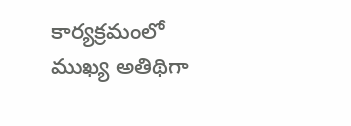కార్యక్రమంలో ముఖ్య అతిథిగా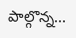పాల్గొన్న...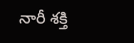నారీ శక్తి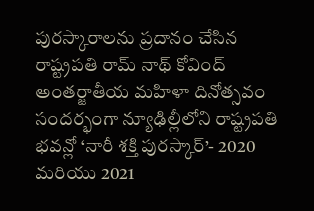పురస్కారాలను ప్రదానం చేసిన రాష్ట్రపతి రామ్ నాథ్ కోవింద్
అంతర్జాతీయ మహిళా దినోత్సవం సందర్భంగా న్యూఢిల్లీలోని రాష్ట్రపతి భవన్లో ‘నారీ శక్తి పురస్కార్’- 2020 మరియు 2021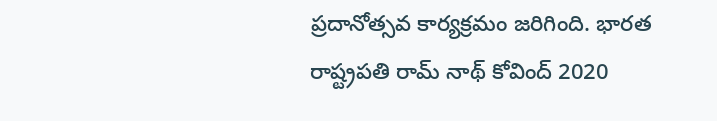ప్రదానోత్సవ కార్యక్రమం జరిగింది. భారత రాష్ట్రపతి రామ్ నాథ్ కోవింద్ 2020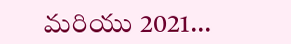మరియు 2021...